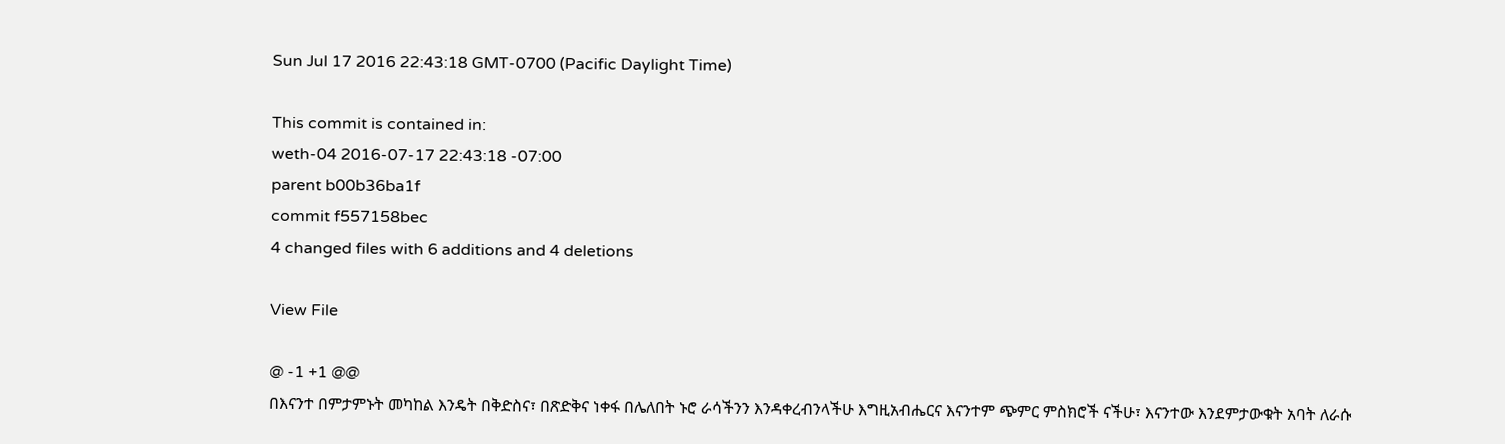Sun Jul 17 2016 22:43:18 GMT-0700 (Pacific Daylight Time)

This commit is contained in:
weth-04 2016-07-17 22:43:18 -07:00
parent b00b36ba1f
commit f557158bec
4 changed files with 6 additions and 4 deletions

View File

@ -1 +1 @@
በእናንተ በምታምኑት መካከል እንዴት በቅድስና፣ በጽድቅና ነቀፋ በሌለበት ኑሮ ራሳችንን እንዳቀረብንላችሁ እግዚአብሔርና እናንተም ጭምር ምስክሮች ናችሁ፣ እናንተው እንደምታውቁት አባት ለራሱ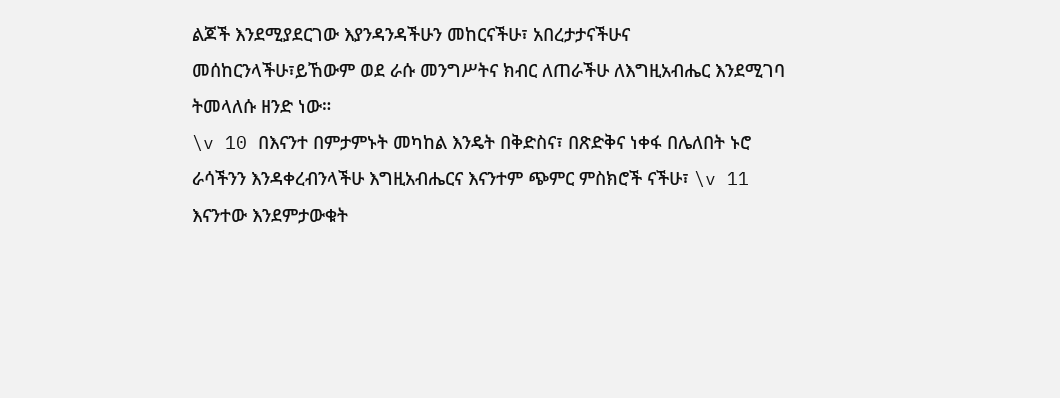ልጆች እንደሚያደርገው እያንዳንዳችሁን መከርናችሁ፣ አበረታታናችሁና መሰከርንላችሁ፣ይኸውም ወደ ራሱ መንግሥትና ክብር ለጠራችሁ ለእግዚአብሔር እንደሚገባ ትመላለሱ ዘንድ ነው።
\v 10 በእናንተ በምታምኑት መካከል እንዴት በቅድስና፣ በጽድቅና ነቀፋ በሌለበት ኑሮ ራሳችንን እንዳቀረብንላችሁ እግዚአብሔርና እናንተም ጭምር ምስክሮች ናችሁ፣ \v 11 እናንተው እንደምታውቁት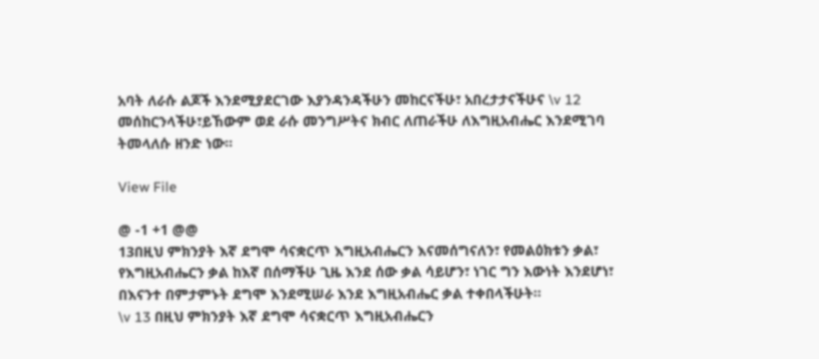አባት ለራሱ ልጆች እንደሚያደርገው እያንዳንዳችሁን መከርናችሁ፣ አበረታታናችሁና \v 12 መሰከርንላችሁ፣ይኸውም ወደ ራሱ መንግሥትና ክብር ለጠራችሁ ለእግዚአብሔር እንደሚገባ ትመላለሱ ዘንድ ነው።

View File

@ -1 +1 @@
13በዚህ ምክንያት እኛ ደግሞ ሳናቋርጥ እግዚአብሔርን እናመሰግናለን፣ የመልዕክቱን ቃል፣ የእግዚአብሔርን ቃል ከእኛ በሰማችሁ ጊዜ እንደ ሰው ቃል ሳይሆን፣ ነገር ግን እውነት እንደሆነ፣ በእናንተ በምታምኑት ደግሞ እንደሚሠራ እንደ እግዚአብሔር ቃል ተቀበላችሁት።
\v 13 በዚህ ምክንያት እኛ ደግሞ ሳናቋርጥ እግዚአብሔርን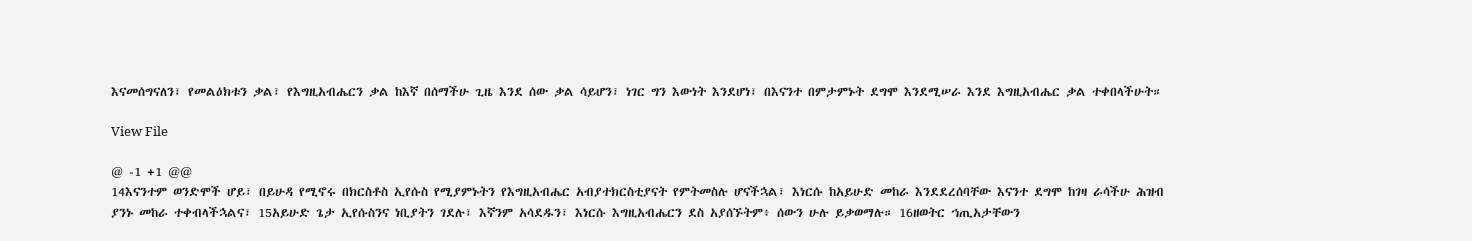እናመሰግናለን፣ የመልዕክቱን ቃል፣ የእግዚአብሔርን ቃል ከእኛ በሰማችሁ ጊዜ እንደ ሰው ቃል ሳይሆን፣ ነገር ግን እውነት እንደሆነ፣ በእናንተ በምታምኑት ደግሞ እንደሚሠራ እንደ እግዚአብሔር ቃል ተቀበላችሁት።

View File

@ -1 +1 @@
14እናንተም ወንድሞች ሆይ፣ በይሁዳ የሚኖሩ በክርስቶስ ኢየሱስ የሚያምኑትን የእግዚአብሔር አብያተክርስቲያናት የምትመስሉ ሆናችኋል፣ እነርሱ ከአይሁድ መከራ እንደደረሰባቸው እናንተ ደግሞ ከገዛ ራሳችሁ ሕዝብ ያንኑ መከራ ተቀብላችኋልና፣ 15አይሁድ ጌታ ኢየሱስንና ነቢያትን ገደሉ፣ እኛንም አሳደዱን፣ እነርሱ እግዚአብሔርን ደስ አያሰኙትም፥ ሰውን ሁሉ ይቃወማሉ። 16ዘወትር ኀጢአታቸውን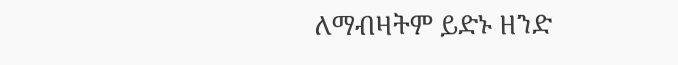ለማብዛትም ይድኑ ዘንድ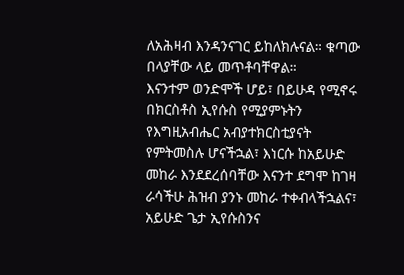ለአሕዛብ እንዳንናገር ይከለክሉናል። ቁጣው በላያቸው ላይ መጥቶባቸዋል።
እናንተም ወንድሞች ሆይ፣ በይሁዳ የሚኖሩ በክርስቶስ ኢየሱስ የሚያምኑትን የእግዚአብሔር አብያተክርስቲያናት የምትመስሉ ሆናችኋል፣ እነርሱ ከአይሁድ መከራ እንደደረሰባቸው እናንተ ደግሞ ከገዛ ራሳችሁ ሕዝብ ያንኑ መከራ ተቀብላችኋልና፣ አይሁድ ጌታ ኢየሱስንና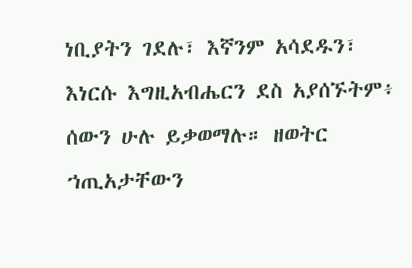ነቢያትን ገደሉ፣ እኛንም አሳደዱን፣ እነርሱ እግዚአብሔርን ደስ አያሰኙትም፥ ሰውን ሁሉ ይቃወማሉ። ዘወትር ኀጢአታቸውን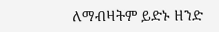ለማብዛትም ይድኑ ዘንድ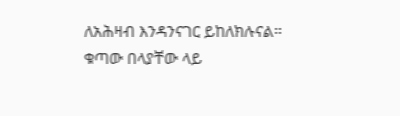ለአሕዛብ እንዳንናገር ይከለክሉናል። ቁጣው በላያቸው ላይ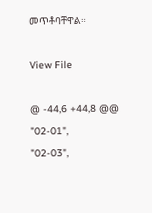መጥቶባቸዋል።

View File

@ -44,6 +44,8 @@
"02-01",
"02-03",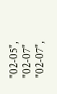"02-05",
"02-07"
"02-07",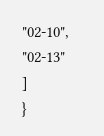"02-10",
"02-13"
]
}